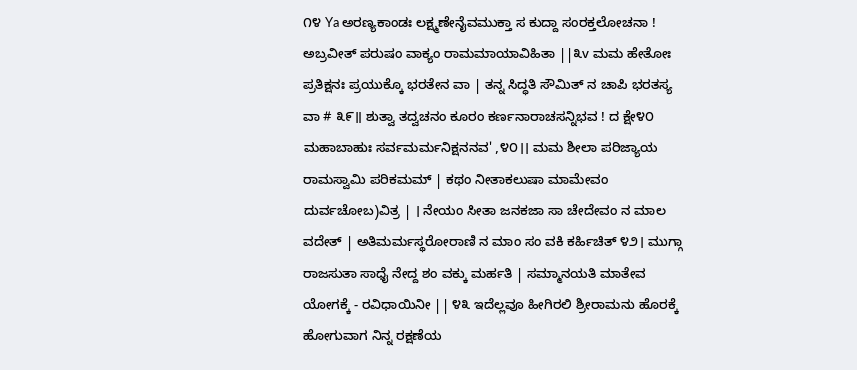೧೪ Ya ಅರಣ್ಯಕಾಂಡಃ ಲಕ್ಷ್ಮಣೇನೈವಮುಕ್ತಾ ಸ ಕುದ್ದಾ ಸಂರಕ್ತಲೋಚನಾ ! ಅಬ್ರವೀತ್ ಪರುಷಂ ವಾಕ್ಯಂ ರಾಮಮಾಯಾವಿಹಿತಾ ||೩v ಮಮ ಹೇತೋಃ ಪ್ರತಿಕ್ಷನಃ ಪ್ರಯುಕ್ಕೊ ಭರತೇನ ವಾ | ತನ್ನ ಸಿದ್ಧತಿ ಸೌಮಿತ್ ನ ಚಾಪಿ ಭರತಸ್ಯ ವಾ # ೩೯॥ ಶುತ್ವಾ ತದ್ವಚನಂ ಕೂರಂ ಕರ್ಣನಾರಾಚಸನ್ನಿಭವ ! ದ ಕ್ಷೇ೪೦ ಮಹಾಬಾಹುಃ ಸರ್ವಮರ್ಮನಿಕ್ಷನನವ' ,೪೦।। ಮಮ ಶೀಲಾ ಪರಿಜ್ಯಾಯ ರಾಮಸ್ವಾಮಿ ಪರಿಕಮಮ್ | ಕಥಂ ನೀತಾಕಲುಷಾ ಮಾಮೇವಂ ದುರ್ವಚೋಬ)ವಿತ್ರ | । ನೇಯಂ ಸೀತಾ ಜನಕಜಾ ಸಾ ಚೇದೇವಂ ನ ಮಾಲ ವದೇತ್ | ಅತಿಮರ್ಮಸ್ಥರೋರಾಣಿ ನ ಮಾಂ ಸಂ ವಕಿ ಕರ್ಹಿಚಿತ್ ೪೨। ಮುಗ್ಗಾ ರಾಜಸುತಾ ಸಾಧೈ ನೇದ್ದ ಶಂ ವಕ್ಕು ಮರ್ಹತಿ | ಸಮ್ಮಾನಯತಿ ಮಾತೇವ ಯೋಗಕ್ಕೆ - ರವಿಧಾಯಿನೀ || ೪೩ ಇದೆಲ್ಲವೂ ಹೀಗಿರಲಿ ಶ್ರೀರಾಮನು ಹೊರಕ್ಕೆ ಹೋಗುವಾಗ ನಿನ್ನ ರಕ್ಷಣೆಯ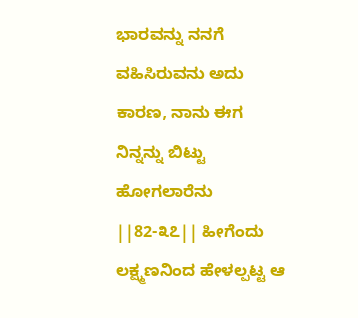ಭಾರವನ್ನು ನನಗೆ ವಹಿಸಿರುವನು ಅದು ಕಾರಣ, ನಾನು ಈಗ ನಿನ್ನನ್ನು ಬಿಟ್ಟು ಹೋಗಲಾರೆನು ||82-೩೭|| ಹೀಗೆಂದು ಲಕ್ಷ್ಮಣನಿಂದ ಹೇಳಲ್ಪಟ್ಟ ಆ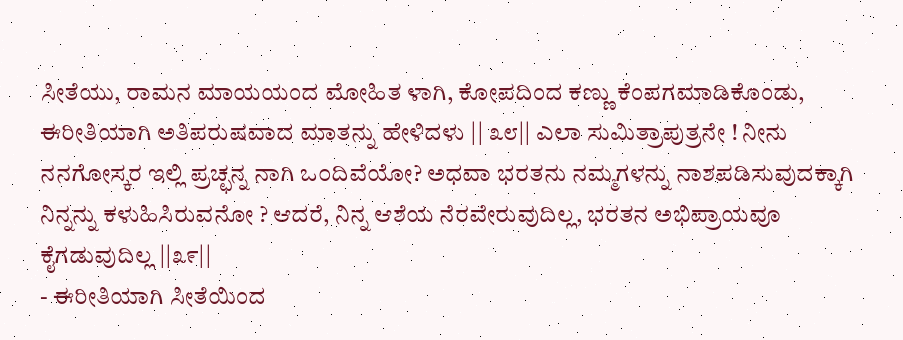ಸೀತೆಯು, ರಾಮನ ಮಾಯಯಂದ ಮೋಹಿತ ಳಾಗಿ, ಕೋಪದಿಂದ ಕಣ್ಣು ಕೆಂಪಗಮಾಡಿಕೊಂಡು, ಈರೀತಿಯಾಗಿ ಅತಿಪರುಷವಾದ ಮಾತನ್ನು ಹೇಳಿದಳು || ೩೮|| ಎಲಾ ಸುಮಿತ್ರಾಪುತ್ರನೇ ! ನೀನು ನನಗೋಸ್ಕರ ಇಲ್ಲಿ ಪ್ರಚ್ಛನ್ನ ನಾಗಿ ಒ೦ದಿವೆಯೋ? ಅಧವಾ ಭರತನು ನಮ್ಮಗಳನ್ನು ನಾಶಪಡಿಸುವುದಕ್ಕಾಗಿ ನಿನ್ನನ್ನು ಕಳುಹಿಸಿರುವನೋ ? ಆದರೆ, ನಿನ್ನ ಆಶೆಯ ನೆರವೇರುವುದಿಲ್ಲ, ಭರತನ ಅಭಿಪ್ರಾಯವೂ ಕೈಗಡುವುದಿಲ್ಲ ||೩೯||
- ಈರೀತಿಯಾಗಿ ಸೀತೆಯಿಂದ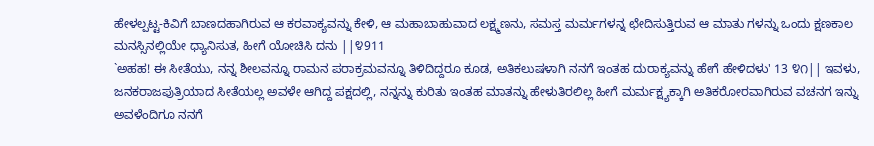ಹೇಳಲ್ಪಟ್ಟ-ಕಿವಿಗೆ ಬಾಣದಹಾಗಿರುವ ಆ ಕರವಾಕ್ಯವನ್ನು ಕೇಳಿ, ಆ ಮಹಾಬಾಹುವಾದ ಲಕ್ಷ್ಮಣನು, ಸಮಸ್ತ ಮರ್ಮಗಳನ್ನ ಛೇದಿಸುತ್ತಿರುವ ಆ ಮಾತು ಗಳನ್ನು ಒಂದು ಕ್ಷಣಕಾಲ ಮನಸ್ಸಿನಲ್ಲಿಯೇ ಧ್ಯಾನಿಸುತ, ಹೀಗೆ ಯೋಚಿಸಿ ದನು ||೪911
`ಅಹಹ! ಈ ಸೀತೆಯು, ನನ್ನ ಶೀಲವನ್ನೂ ರಾಮನ ಪರಾಕ್ರಮವನ್ನೂ ತಿಳಿದಿದ್ದರೂ ಕೂಡ, ಅತಿಕಲುಷಳಾಗಿ ನನಗೆ ಇಂತಹ ದುರಾಕ್ಯವನ್ನು ಹೇಗೆ ಹೇಳಿದಳು' 13 ೪೧|| ಇವಳು, ಜನಕರಾಜಪುತ್ರಿಯಾದ ಸೀತೆಯಲ್ಲ ಅವಳೇ ಆಗಿದ್ದ ಪಕ್ಷದಲ್ಲಿ, ನನ್ನನ್ನು ಕುರಿತು ಇಂತಹ ಮಾತನ್ನು ಹೇಳುತಿರಲಿಲ್ಲ ಹೀಗೆ ಮರ್ಮಕ್ಷ್ಯಕ್ಕಾಗಿ ಅತಿಕರೋರವಾಗಿರುವ ವಚನಗ ಇನ್ನು ಅವಳೆಂದಿಗೂ ನನಗೆ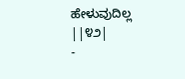ಹೇಳುವುದಿಲ್ಲ ||೪೨|
-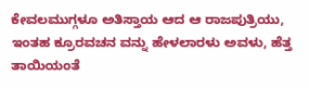ಕೇವಲಮುಗ್ಗಳೂ ಅತಿಸ್ತಾಯ ಆದ ಆ ರಾಜಪುತ್ರಿಯು, ಇಂತಹ ಕ್ರೂರವಚನ ವನ್ನು ಹೇಳಲಾರಳು ಅವಳು, ಹೆತ್ತ ತಾಯಿಯಂತೆ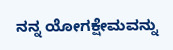ನನ್ನ ಯೋಗಕ್ಷೇಮವನ್ನು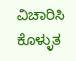ವಿಚಾರಿಸಿ ಕೊಳ್ಳುತ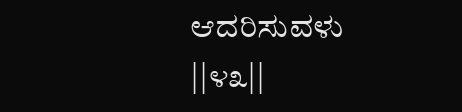ಆದರಿಸುವಳು ||೪೩||